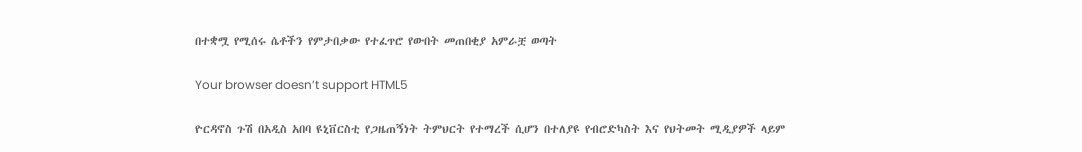በተቋሟ የሚሰሩ ሴቶችን የምታበቃው የተፈጥሮ የውበት መጠበቂያ አምራቿ ወጣት

Your browser doesn’t support HTML5

ዮርዳኖስ ጉሽ በአዲስ አበባ ዩኒቨርስቲ የጋዜጠኝነት ትምህርት የተማረች ሲሆን በተለያዩ የብሮድካስት እና የህትመት ሚዲያዎች ላይም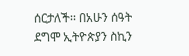ሰርታለች፡፡ በአሁን ሰዓት ደግሞ ኢትዮጵያን ስኪን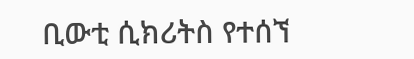ቢውቲ ሲክሪትስ የተሰኘ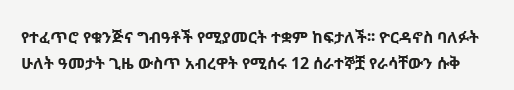የተፈጥሮ የቁንጅና ግብዓቶች የሚያመርት ተቋም ከፍታለች፡፡ ዮርዳኖስ ባለፉት ሁለት ዓመታት ጊዜ ውስጥ አብረዋት የሚሰሩ 12 ሰራተኞቿ የራሳቸውን ሱቅ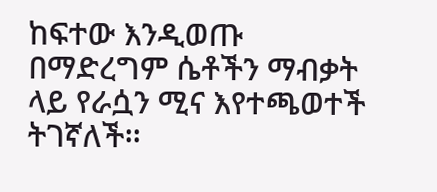ከፍተው እንዲወጡ በማድረግም ሴቶችን ማብቃት ላይ የራሷን ሚና እየተጫወተች ትገኛለች፡፡